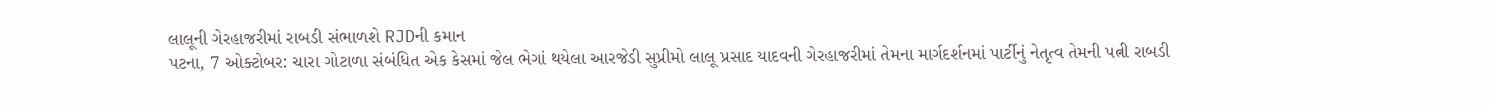લાલૂની ગેરહાજરીમાં રાબડી સંભાળશે RJDની કમાન
પટના, 7 ઓક્ટોબર: ચારા ગોટાળા સંબંધિત એક કેસમાં જેલ ભેગાં થયેલા આરજેડી સુપ્રીમો લાલૂ પ્રસાદ યાદવની ગેરહાજરીમાં તેમના માર્ગદર્શનમાં પાર્ટીનું નેતૃત્વ તેમની પત્ની રાબડી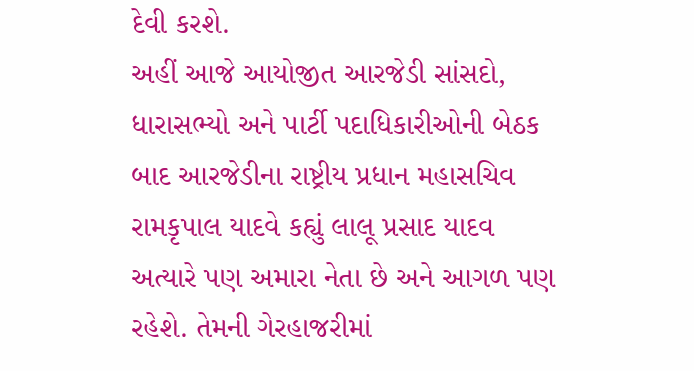દેવી કરશે.
અહીં આજે આયોજીત આરજેડી સાંસદો, ધારાસભ્યો અને પાર્ટી પદાધિકારીઓની બેઠક બાદ આરજેડીના રાષ્ટ્રીય પ્રધાન મહાસચિવ રામકૃપાલ યાદવે કહ્યું લાલૂ પ્રસાદ યાદવ અત્યારે પણ અમારા નેતા છે અને આગળ પણ રહેશે. તેમની ગેરહાજરીમાં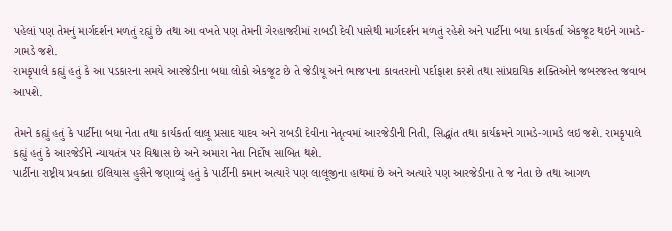પહેલાં પણ તેમનું માર્ગદર્શન મળતું રહ્યું છે તથા આ વખતે પણ તેમની ગેરહાજરીમાં રાબડી દેવી પાસેથી માર્ગદર્શન મળતું રહેશે અને પાર્ટીના બધા કાર્યકર્તા એકજૂટ થઇને ગામડે-ગામડે જશે.
રામકૃપાલે કહ્યું હતું કે આ પડકારના સમયે આરજેડીના બધા લોકો એકજૂટ છે તે જેડીયૂ અને ભાજપના કાવતરાનો પર્દાફાશ કરશે તથા સાંપ્રદાયિક શક્તિઓને જબરજસ્ત જવાબ આપશે.

તેમને કહ્યું હતું કે પાર્ટીના બધા નેતા તથા કાર્યકર્તા લાલૂ પ્રસાદ યાદવ અને રાબડી દેવીના નેતૃત્વમાં આરજેડીની નિતી, સિદ્ધાંત તથા કાર્યક્રમને ગામડે-ગામડે લઇ જશે. રામકૃપાલે કહ્યું હતું કે આરજેડીને ન્યાયતંત્ર પર વિશ્વાસ છે અને અમારા નેતા નિર્દોષ સાબિત થશે.
પાર્ટીના રાષ્ટ્રીય પ્રવક્તા ઇલિયાસ હુસૈને જણાવ્યું હતું કે પાર્ટીની કમાન અત્યારે પણ લાલૂજીના હાથમાં છે અને અત્યારે પણ આરજેડીના તે જ નેતા છે તથા આગળ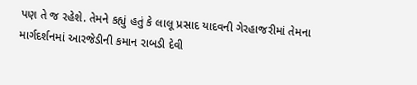પણ તે જ રહેશે. તેમને કહ્યું હતું કે લાલૂ પ્રસાદ યાદવની ગેરહાજરીમાં તેમના માર્ગદર્શનમાં આરજેડીની કમાન રાબડી દેવી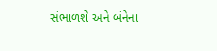સંભાળશે અને બંનેના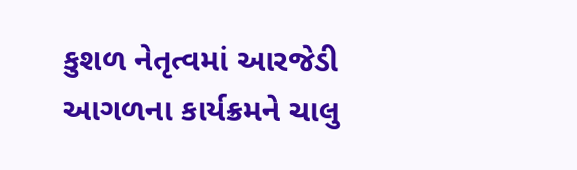કુશળ નેતૃત્વમાં આરજેડી આગળના કાર્યક્રમને ચાલુ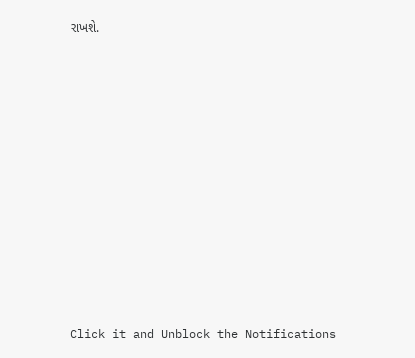રાખશે.












Click it and Unblock the Notifications